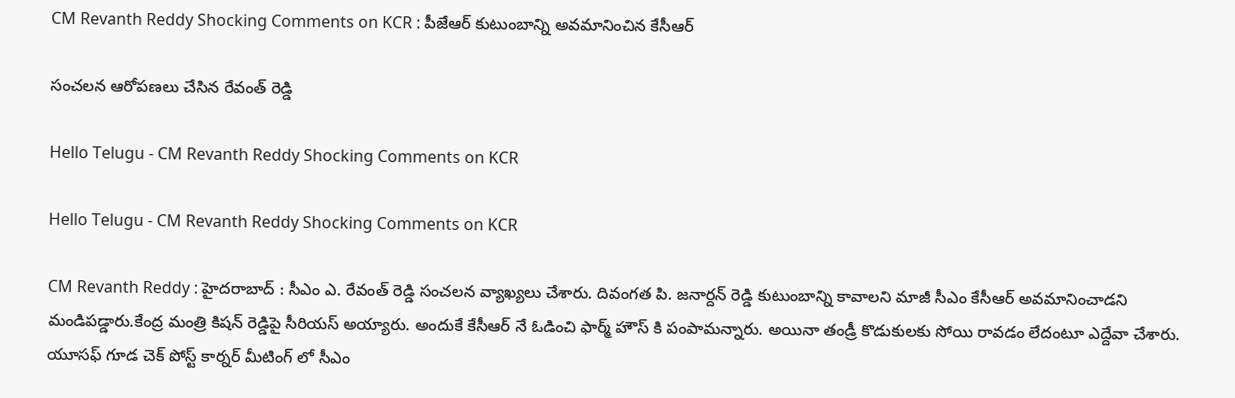CM Revanth Reddy Shocking Comments on KCR : పీజేఆర్ కుటుంబాన్ని అవ‌మానించిన కేసీఆర్

సంచ‌ల‌న ఆరోప‌ణ‌లు చేసిన రేవంత్ రెడ్డి

Hello Telugu - CM Revanth Reddy Shocking Comments on KCR

Hello Telugu - CM Revanth Reddy Shocking Comments on KCR

CM Revanth Reddy : హైద‌రాబాద్ : సీఎం ఎ. రేవంత్ రెడ్డి సంచ‌ల‌న వ్యాఖ్య‌లు చేశారు. దివంగ‌త పి. జ‌నార్ద‌న్ రెడ్డి కుటుంబాన్ని కావాల‌ని మాజీ సీఎం కేసీఆర్ అవ‌మానించాడ‌ని మండిప‌డ్డారు.కేంద్ర మంత్రి కిష‌న్ రెడ్డిపై సీరియ‌స్ అయ్యారు. అందుకే కేసీఆర్ నే ఓడించి ఫార్మ్ హౌస్ కి పంపామ‌న్నారు. అయినా తండ్రీ కొడుకుల‌కు సోయి రావ‌డం లేదంటూ ఎద్దేవా చేశారు. యూసఫ్ గూడ చెక్ పోస్ట్ కార్నర్ మీటింగ్ లో సీఎం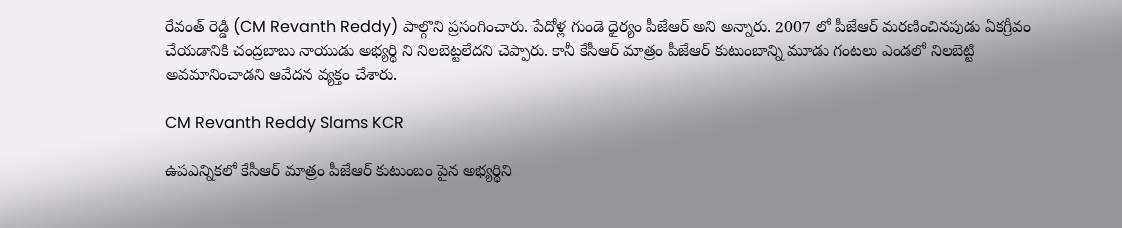రేవంత్ రెడ్డి (CM Revanth Reddy) పాల్గొని ప్ర‌సంగించారు. పేదోళ్ల గుండె ధైర్యం పీజేఆర్ అని అన్నారు. 2007 లో పీజేఆర్ మరణించినపుడు ఏకగ్రీవం చేయడానికి చంద్రబాబు నాయుడు అభ్యర్థి ని నిలబెట్టలేదని చెప్పారు. కానీ కేసీఆర్ మాత్రం పీజేఆర్ కుటుంబాన్ని మూడు గంటలు ఎండలో నిలబెట్టి అవమానించాడని ఆవేద‌న వ్య‌క్తం చేశారు.

CM Revanth Reddy Slams KCR

ఉపఎన్నికలో కేసీఆర్ మాత్రం పీజేఆర్ కుటుంబం పైన అభ్యర్థిని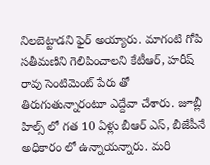నిలబెట్టాడ‌ని ఫైర్ అయ్యారు. మాగంటి గోపి సతీమణిని గెలిపించాలని కేటీఆర్, హరీష్ రావు సెంటిమెంట్ పేరు తో తిరుగుతున్నారంటూ ఎద్దేవా చేశారు. జూబ్లీ హిల్స్ లో గత 10 ఏళ్లు బీఆర్ ఎస్, బీజేపీనే అధికారం లో ఉన్నాయన్నారు. మ‌రి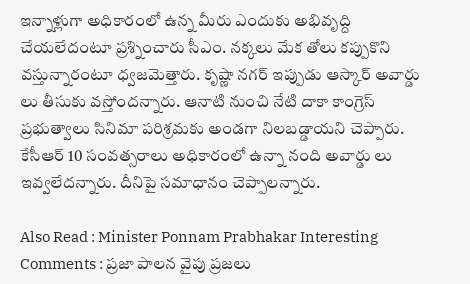ఇన్నాళ్లుగా అధికారంలో ఉన్న మీరు ఎందుకు అభివృద్ది చేయ‌లేదంటూ ప్ర‌శ్నించారు సీఎం. నక్కలు మేక తోలు కప్పుకొని వస్తున్నారంటూ ధ్వ‌జ‌మెత్తారు. కృష్ణా నగర్ ఇప్పుడు ఆస్కార్ అవార్డు లు తీసుకు వ‌స్తోంద‌న్నారు. ఆనాటి నుంచి నేటి దాకా కాంగ్రెస్ ప్రభుత్వాలు సినిమా పరిశ్రమకు అండగా నిలబడ్డాయని చెప్పారు. కేసీఆర్ 10 సంవత్సరాలు అధికారంలో ఉన్నా నంది అవార్డు లు ఇవ్వలేదన్నారు. దీనిపై స‌మాధానం చెప్పాల‌న్నారు.

Also Read : Minister Ponnam Prabhakar Interesting Comments : ప్ర‌జా పాల‌న వైపు ప్ర‌జ‌లు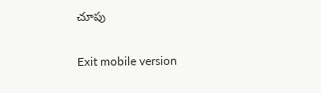చూపు

Exit mobile version